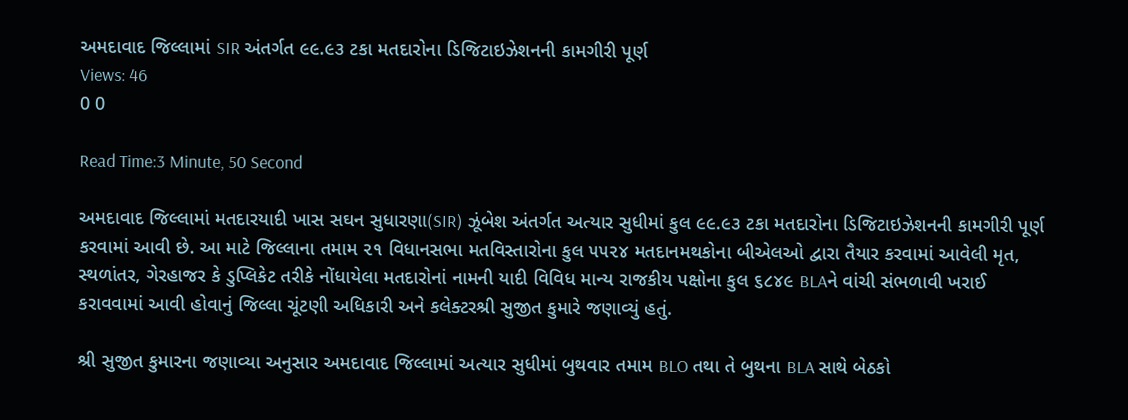અમદાવાદ જિલ્લામાં SIR અંતર્ગત ૯૯.૯૩ ટકા મતદારોના ડિજિટાઇઝેશનની કામગીરી પૂર્ણ
Views: 46
0 0

Read Time:3 Minute, 50 Second

અમદાવાદ જિલ્લામાં મતદારયાદી ખાસ સઘન સુધારણા(SIR) ઝૂંબેશ અંતર્ગત અત્યાર સુધીમાં કુલ ૯૯.૯૩ ટકા મતદારોના ડિજિટાઇઝેશનની કામગીરી પૂર્ણ કરવામાં આવી છે. આ માટે જિલ્લાના તમામ ૨૧ વિધાનસભા મતવિસ્તારોના કુલ ૫૫૨૪ મતદાનમથકોના બીએલઓ દ્વારા તૈયાર કરવામાં આવેલી મૃત, સ્થળાંતર, ગેરહાજર કે ડુપ્લિકેટ તરીકે નોંધાયેલા મતદારોનાં નામની યાદી વિવિધ માન્ય રાજકીય પક્ષોના કુલ ૬૮૪૯ BLAને વાંચી સંભળાવી ખરાઈ કરાવવામાં આવી હોવાનું જિલ્લા ચૂંટણી અધિકારી અને કલેક્ટરશ્રી સુજીત કુમારે જણાવ્યું હતું.

શ્રી સુજીત કુમારના જણાવ્યા અનુસાર અમદાવાદ જિલ્લામાં અત્યાર સુધીમાં બુથવાર તમામ BLO તથા તે બુથના BLA સાથે બેઠકો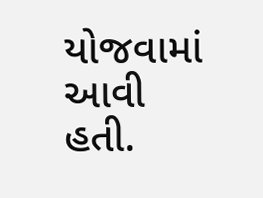યોજવામાં આવી હતી.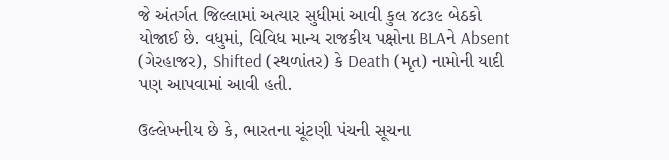જે અંતર્ગત જિલ્લામાં અત્યાર સુધીમાં આવી કુલ ૪૮૩૯ બેઠકો યોજાઈ છે. વધુમાં, વિવિધ માન્ય રાજકીય પક્ષોના BLAને Absent (ગેરહાજર), Shifted (સ્થળાંતર) કે Death (મૃત) નામોની યાદી પણ આપવામાં આવી હતી.

ઉલ્લેખનીય છે કે, ભારતના ચૂંટણી પંચની સૂચના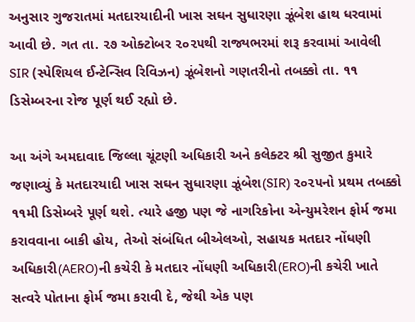અનુસાર ગુજરાતમાં મતદારયાદીની ખાસ સઘન સુધારણા ઝૂંબેશ હાથ ધરવામાં આવી છે. ગત તા. ૨૭ ઓક્ટોબર ૨૦૨૫થી રાજ્યભરમાં શરૂ કરવામાં આવેલી SIR (સ્પેશિયલ ઈન્ટેન્સિવ રિવિઝન) ઝૂંબેશનો ગણતરીનો તબક્કો તા. ૧૧ ડિસેમ્બરના રોજ પૂર્ણ થઈ રહ્યો છે.

આ અંગે અમદાવાદ જિલ્લા ચૂંટણી અધિકારી અને કલેક્ટર શ્રી સુજીત કુમારે જણાવ્યું કે મતદારયાદી ખાસ સઘન સુધારણા ઝૂંબેશ(SIR) ૨૦૨૫નો પ્રથમ તબક્કો ૧૧મી ડિસેમ્બરે પૂર્ણ થશે. ત્યારે હજી પણ જે નાગરિકોના એન્યુમરેશન ફોર્મ જમા કરાવવાના બાકી હોય, તેઓ સંબંધિત બીએલઓ, સહાયક મતદાર નોંધણી અધિકારી(AERO)ની કચેરી કે મતદાર નોંધણી અધિકારી(ERO)ની કચેરી ખાતે સત્વરે પોતાના ફોર્મ જમા કરાવી દે, જેથી એક પણ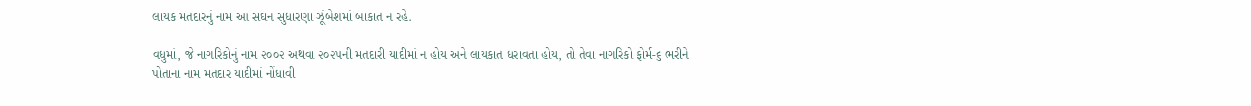લાયક મતદારનું નામ આ સઘન સુધારણા ઝૂંબેશમાં બાકાત ન રહે.

વધુમાં, જે નાગરિકોનું નામ ૨૦૦૨ અથવા ૨૦૨૫ની મતદારી યાદીમાં ન હોય અને લાયકાત ધરાવતા હોય, તો તેવા નાગરિકો ફોર્મ-૬ ભરીને પોતાના નામ મતદાર યાદીમાં નોંધાવી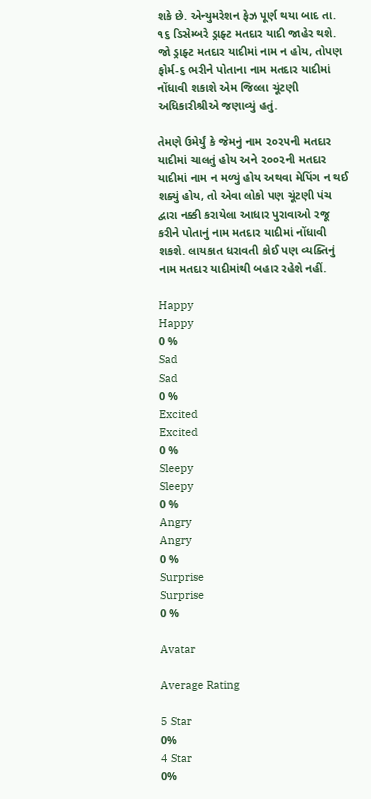શકે છે. એન્યુમરેશન ફેઝ પૂર્ણ થયા બાદ તા. ૧૬ ડિસેમ્બરે ડ્રાફ્ટ મતદાર યાદી જાહેર થશે. જો ડ્રાફ્ટ મતદાર યાદીમાં નામ ન હોય, તોપણ ફોર્મ-૬ ભરીને પોતાના નામ મતદાર યાદીમાં નોંધાવી શકાશે એમ જિલ્લા ચૂંટણી અધિકારીશ્રીએ જણાવ્યું હતું.

તેમણે ઉમેર્યું કે જેમનું નામ ૨૦૨૫ની મતદાર યાદીમાં ચાલતું હોય અને ૨૦૦૨ની મતદાર યાદીમાં નામ ન મળ્યું હોય અથવા મેપિંગ ન થઈ શક્યું હોય, તો એવા લોકો પણ ચૂંટણી પંચ દ્વારા નક્કી કરાયેલા આધાર પુરાવાઓ રજૂ કરીને પોતાનું નામ મતદાર યાદીમાં નોંધાવી શકશે. લાયકાત ધરાવતી કોઈ પણ વ્યક્તિનું નામ મતદાર યાદીમાંથી બહાર રહેશે નહીં.

Happy
Happy
0 %
Sad
Sad
0 %
Excited
Excited
0 %
Sleepy
Sleepy
0 %
Angry
Angry
0 %
Surprise
Surprise
0 %

Avatar

Average Rating

5 Star
0%
4 Star
0%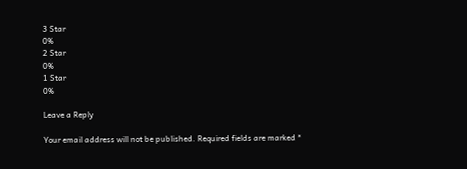3 Star
0%
2 Star
0%
1 Star
0%

Leave a Reply

Your email address will not be published. Required fields are marked *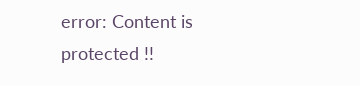error: Content is protected !!